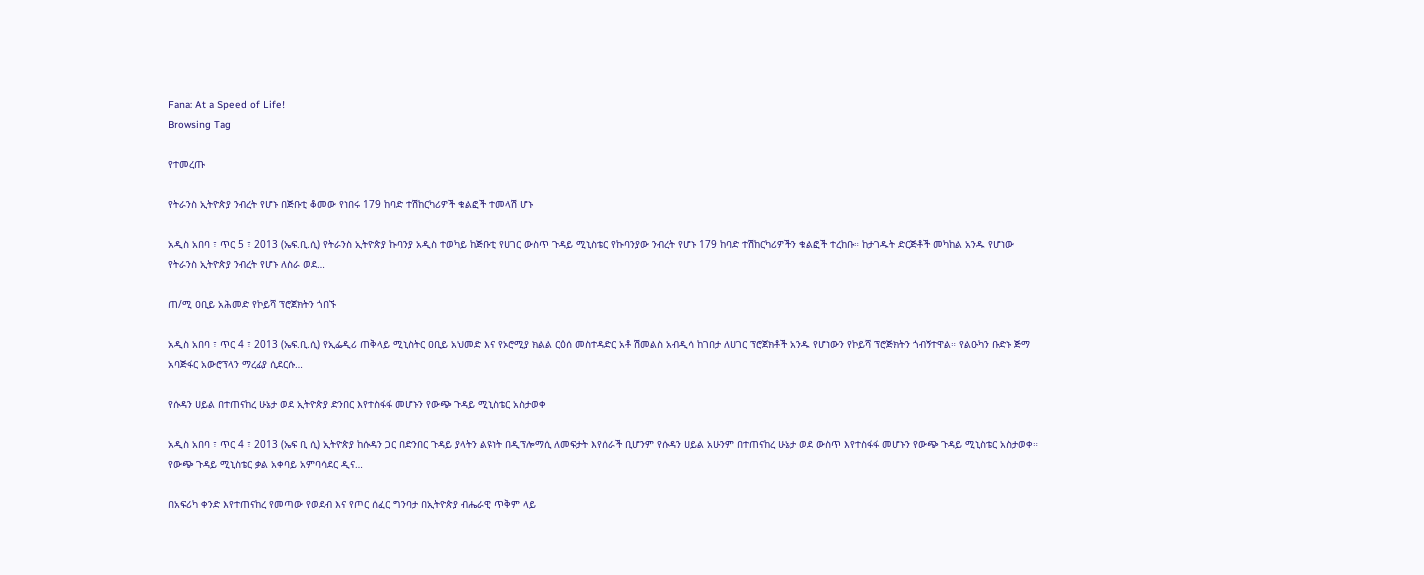Fana: At a Speed of Life!
Browsing Tag

የተመረጡ

የትራንስ ኢትዮጵያ ንብረት የሆኑ በጅቡቲ ቆመው የነበሩ 179 ከባድ ተሽከርካሪዎች ቁልፎች ተመላሽ ሆኑ

አዲስ አበባ ፣ ጥር 5 ፣ 2013 (ኤፍ.ቢ.ሲ) የትራንስ ኢትዮጵያ ኩባንያ አዲስ ተወካይ ከጅቡቲ የሀገር ውስጥ ጉዳይ ሚኒስቴር የኩባንያው ንብረት የሆኑ 179 ከባድ ተሽከርካሪዎችን ቁልፎች ተረከቡ። ከታገዱት ድርጅቶች መካከል አንዱ የሆነው የትራንስ ኢትዮጵያ ንብረት የሆኑ ለስራ ወደ…

ጠ/ሚ ዐቢይ አሕመድ የኮይሻ ፕሮጀክትን ጎበኙ

አዲስ አበባ ፣ ጥር 4 ፣ 2013 (ኤፍ.ቢ.ሲ) የኢፌዲሪ ጠቅላይ ሚኒስትር ዐቢይ አህመድ እና የኦሮሚያ ክልል ርዕሰ መስተዳድር አቶ ሽመልስ አብዲሳ ከገበታ ለሀገር ፕሮጀክቶች አንዱ የሆነውን የኮይሻ ፕሮጅክትን ጎብኝተዋል። የልዑካን ቡድኑ ጅማ አባጅፋር አውሮፕላን ማረፊያ ሲደርሱ…

የሱዳን ሀይል በተጠናከረ ሁኔታ ወደ ኢትዮጵያ ድንበር እየተስፋፋ መሆኑን የውጭ ጉዳይ ሚኒስቴር አስታወቀ

አዲስ አበባ ፣ ጥር 4 ፣ 2013 (ኤፍ ቢ ሲ) ኢትዮጵያ ከሱዳን ጋር በድንበር ጉዳይ ያላትን ልዩነት በዲፕሎማሲ ለመፍታት እየሰራች ቢሆንም የሱዳን ሀይል አሁንም በተጠናከረ ሁኔታ ወደ ውስጥ እየተስፋፋ መሆኑን የውጭ ጉዳይ ሚኒስቴር አስታወቀ። የውጭ ጉዳይ ሚኒስቴር ቃል አቀባይ አምባሳደር ዲና…

በአፍሪካ ቀንድ እየተጠናከረ የመጣው የወደብ እና የጦር ሰፈር ግንባታ በኢትዮጵያ ብሔራዊ ጥቅም ላይ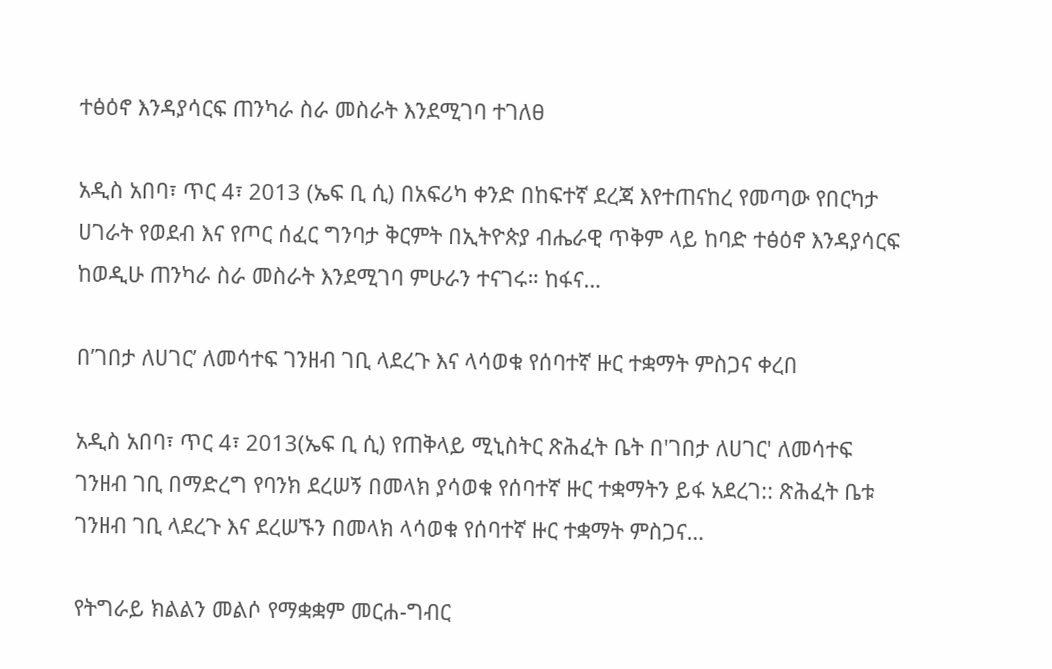ተፅዕኖ እንዳያሳርፍ ጠንካራ ስራ መስራት እንደሚገባ ተገለፀ

አዲስ አበባ፣ ጥር 4፣ 2013 (ኤፍ ቢ ሲ) በአፍሪካ ቀንድ በከፍተኛ ደረጃ እየተጠናከረ የመጣው የበርካታ ሀገራት የወደብ እና የጦር ሰፈር ግንባታ ቅርምት በኢትዮጵያ ብሔራዊ ጥቅም ላይ ከባድ ተፅዕኖ እንዳያሳርፍ ከወዲሁ ጠንካራ ስራ መስራት እንደሚገባ ምሁራን ተናገሩ። ከፋና…

በ’ገበታ ለሀገር’ ለመሳተፍ ገንዘብ ገቢ ላደረጉ እና ላሳወቁ የሰባተኛ ዙር ተቋማት ምስጋና ቀረበ

አዲስ አበባ፣ ጥር 4፣ 2013(ኤፍ ቢ ሲ) የጠቅላይ ሚኒስትር ጽሕፈት ቤት በ'ገበታ ለሀገር' ለመሳተፍ ገንዘብ ገቢ በማድረግ የባንክ ደረሠኝ በመላክ ያሳወቁ የሰባተኛ ዙር ተቋማትን ይፋ አደረገ:: ጽሕፈት ቤቱ ገንዘብ ገቢ ላደረጉ እና ደረሠኙን በመላክ ላሳወቁ የሰባተኛ ዙር ተቋማት ምስጋና…

የትግራይ ክልልን መልሶ የማቋቋም መርሐ-ግብር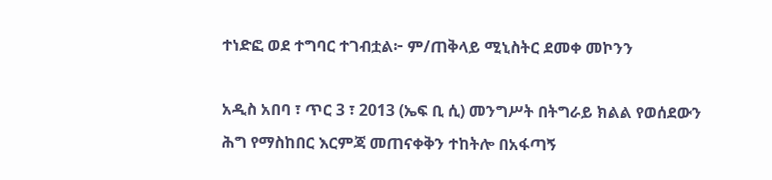ተነድፎ ወደ ተግባር ተገብቷል፦ ም/ጠቅላይ ሚኒስትር ደመቀ መኮንን

አዲስ አበባ ፣ ጥር 3 ፣ 2013 (ኤፍ ቢ ሲ) መንግሥት በትግራይ ክልል የወሰደውን ሕግ የማስከበር እርምጃ መጠናቀቅን ተከትሎ በአፋጣኝ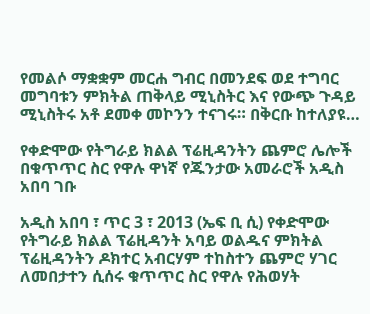የመልሶ ማቋቋም መርሐ ግብር በመንደፍ ወደ ተግባር መግባቱን ምክትል ጠቅላይ ሚኒስትር እና የውጭ ጉዳይ ሚኒስትሩ አቶ ደመቀ መኮንን ተናገሩ። በቅርቡ ከተለያዩ…

የቀድሞው የትግራይ ክልል ፕሬዚዳንትን ጨምሮ ሌሎች በቁጥጥር ስር የዋሉ ዋነኛ የጁንታው አመራሮች አዲስ አበባ ገቡ

አዲስ አበባ ፣ ጥር 3 ፣ 2013 (ኤፍ ቢ ሲ) የቀድሞው የትግራይ ክልል ፕሬዚዳንት አባይ ወልዱና ምክትል ፕሬዚዳንትን ዶክተር አብርሃም ተከስተን ጨምሮ ሃገር ለመበታተን ሲሰሩ ቁጥጥር ስር የዋሉ የሕወሃት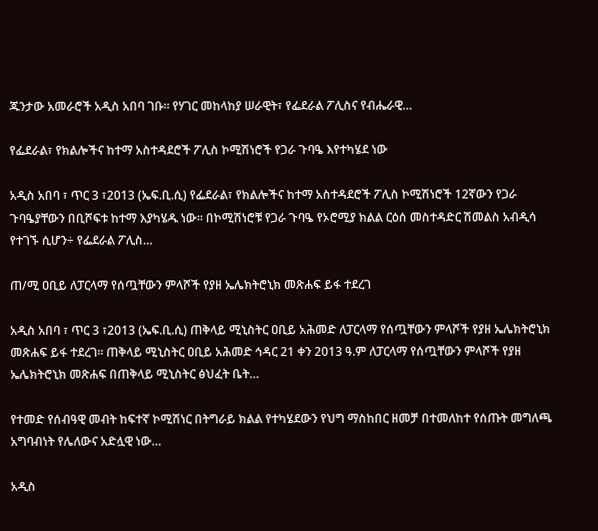ጁንታው አመራሮች አዲስ አበባ ገቡ። የሃገር መከላከያ ሠራዊት፣ የፌደራል ፖሊስና የብሔራዊ…

የፌደራል፣ የክልሎችና ከተማ አስተዳደሮች ፖሊስ ኮሚሽነሮች የጋራ ጉባዔ እየተካሄደ ነው

አዲስ አበባ ፣ ጥር 3 ፣2013 (ኤፍ.ቢ.ሲ) የፌደራል፣ የክልሎችና ከተማ አስተዳደሮች ፖሊስ ኮሚሽነሮች 12ኛውን የጋራ ጉባዔያቸውን በቢሾፍቱ ከተማ እያካሄዱ ነው። በኮሚሽነሮቹ የጋራ ጉባዔ የኦሮሚያ ክልል ርዕሰ መስተዳድር ሽመልስ አብዲሳ የተገኙ ሲሆን÷ የፌደራል ፖሊስ…

ጠ/ሚ ዐቢይ ለፓርላማ የሰጧቸውን ምላሾች የያዘ ኤሌክትሮኒክ መጽሐፍ ይፋ ተደረገ

አዲስ አበባ ፣ ጥር 3 ፣2013 (ኤፍ.ቢ.ሲ) ጠቅላይ ሚኒስትር ዐቢይ አሕመድ ለፓርላማ የሰጧቸውን ምላሾች የያዘ ኤሌክትሮኒክ መጽሐፍ ይፋ ተደረገ። ጠቅላይ ሚኒስትር ዐቢይ አሕመድ ኅዳር 21 ቀን 2013 ዓ.ም ለፓርላማ የሰጧቸውን ምላሾች የያዘ ኤሌክትሮኒክ መጽሐፍ በጠቅላይ ሚኒስትር ፅህፈት ቤት…

የተመድ የሰብዓዊ መብት ከፍተኛ ኮሚሽነር በትግራይ ክልል የተካሄደውን የህግ ማስከበር ዘመቻ በተመለከተ የሰጡት መግለጫ አግባብነት የሌለውና አድሏዊ ነው…

አዲስ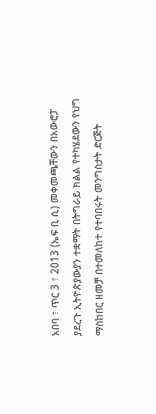አበባ ፣ ጥር 3 ፣ 2013 (ኤፍ ቢ ሲ) መቀመጫቸውን በአውሮፓ ያደረጉ ኢትዮጵያውያን ተቋማት በትግራይ ክልል የተካሄደውን የህግ ማስከበር ዘመቻ በተመለከተ የተባበሩት መንግስታት ድርጅት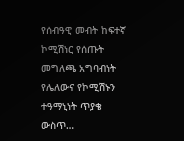የሰብዓዊ መብት ከፍተኛ ኮሚሽነር የሰጡት መግለጫ አግባብነት የሌለውና የኮሚሽኑን ተዓማኒነት ጥያቄ ውስጥ…